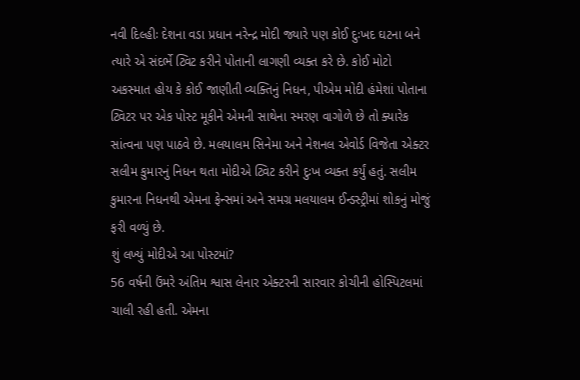નવી દિલ્હીઃ દેશના વડા પ્રધાન નરેન્દ્ર મોદી જ્યારે પણ કોઈ દુઃખદ ઘટના બને ત્યારે એ સંદર્ભે ટ્વિટ કરીને પોતાની લાગણી વ્યક્ત કરે છે. કોઈ મોટો અકસ્માત હોય કે કોઈ જાણીતી વ્યક્તિનું નિધન, પીએમ મોદી હંમેશાં પોતાના ટ્વિટર પર એક પોસ્ટ મૂકીને એમની સાથેના સ્મરણ વાગોળે છે તો ક્યારેક સાંત્વના પણ પાઠવે છે. મલયાલમ સિનેમા અને નેશનલ એવોર્ડ વિજેતા એક્ટર સલીમ કુમારનું નિધન થતા મોદીએ ટ્વિટ કરીને દુઃખ વ્યક્ત કર્યું હતું. સલીમ કુમારના નિધનથી એમના ફેન્સમાં અને સમગ્ર મલયાલમ ઈન્ડસ્ટ્રીમાં શોકનું મોજું ફરી વળ્યું છે.
શું લખ્યું મોદીએ આ પોસ્ટમાં?
56 વર્ષની ઉંમરે અંતિમ શ્વાસ લેનાર એક્ટરની સારવાર કોચીની હોસ્પિટલમાં ચાલી રહી હતી. એમના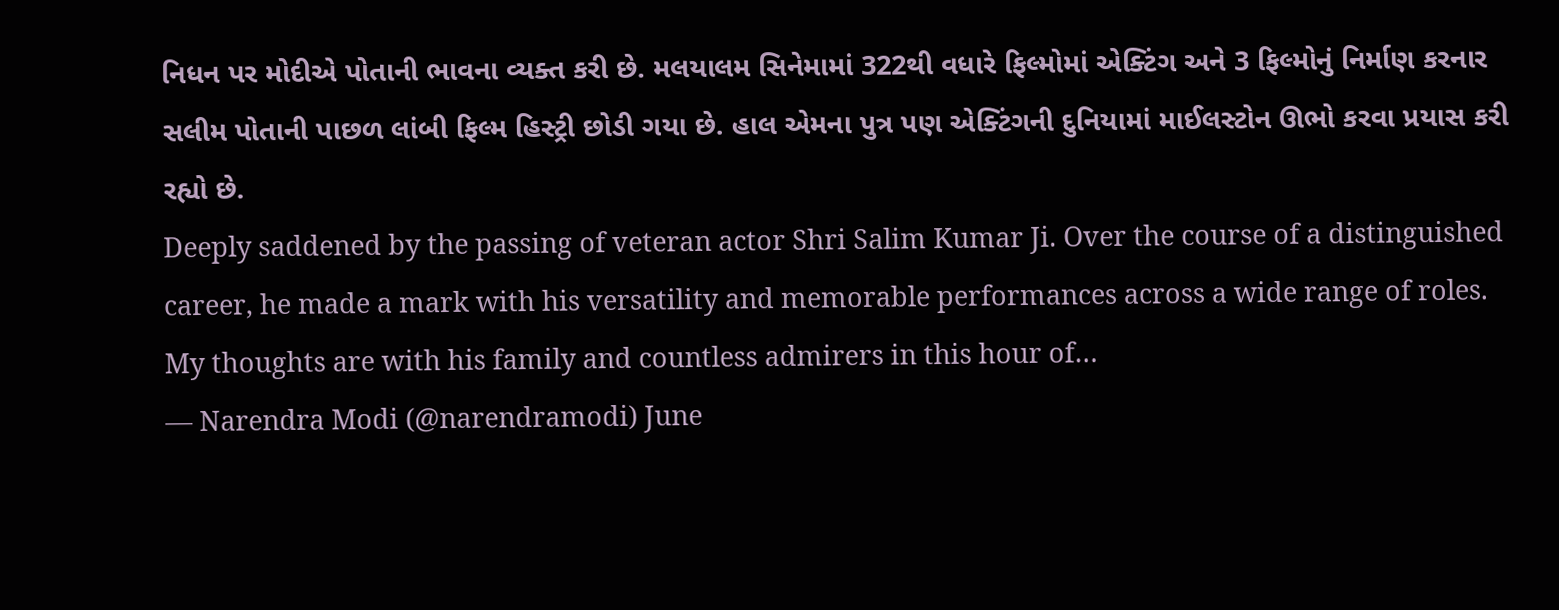નિધન પર મોદીએ પોતાની ભાવના વ્યક્ત કરી છે. મલયાલમ સિનેમામાં 322થી વધારે ફિલ્મોમાં એક્ટિંગ અને 3 ફિલ્મોનું નિર્માણ કરનાર સલીમ પોતાની પાછળ લાંબી ફિલ્મ હિસ્ટ્રી છોડી ગયા છે. હાલ એમના પુત્ર પણ એક્ટિંગની દુનિયામાં માઈલસ્ટોન ઊભો કરવા પ્રયાસ કરી રહ્યો છે.
Deeply saddened by the passing of veteran actor Shri Salim Kumar Ji. Over the course of a distinguished career, he made a mark with his versatility and memorable performances across a wide range of roles. My thoughts are with his family and countless admirers in this hour of…
— Narendra Modi (@narendramodi) June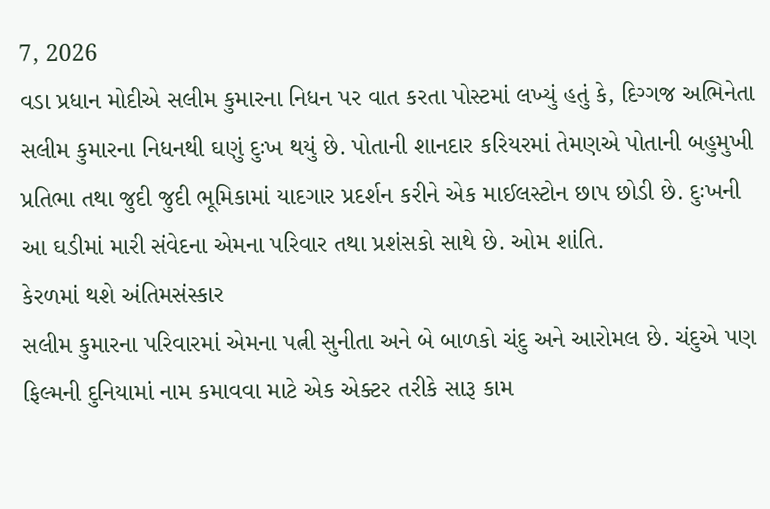7, 2026
વડા પ્રધાન મોદીએ સલીમ કુમારના નિધન પર વાત કરતા પોસ્ટમાં લખ્યું હતું કે, દિગ્ગજ અભિનેતા સલીમ કુમારના નિધનથી ઘણું દુઃખ થયું છે. પોતાની શાનદાર કરિયરમાં તેમણએ પોતાની બહુમુખી પ્રતિભા તથા જુદી જુદી ભૂમિકામાં યાદગાર પ્રદર્શન કરીને એક માઈલસ્ટોન છાપ છોડી છે. દુઃખની આ ઘડીમાં મારી સંવેદના એમના પરિવાર તથા પ્રશંસકો સાથે છે. ઓમ શાંતિ.
કેરળમાં થશે અંતિમસંસ્કાર
સલીમ કુમારના પરિવારમાં એમના પત્ની સુનીતા અને બે બાળકો ચંદુ અને આરોમલ છે. ચંદુએ પણ ફિલ્મની દુનિયામાં નામ કમાવવા માટે એક એક્ટર તરીકે સારૂ કામ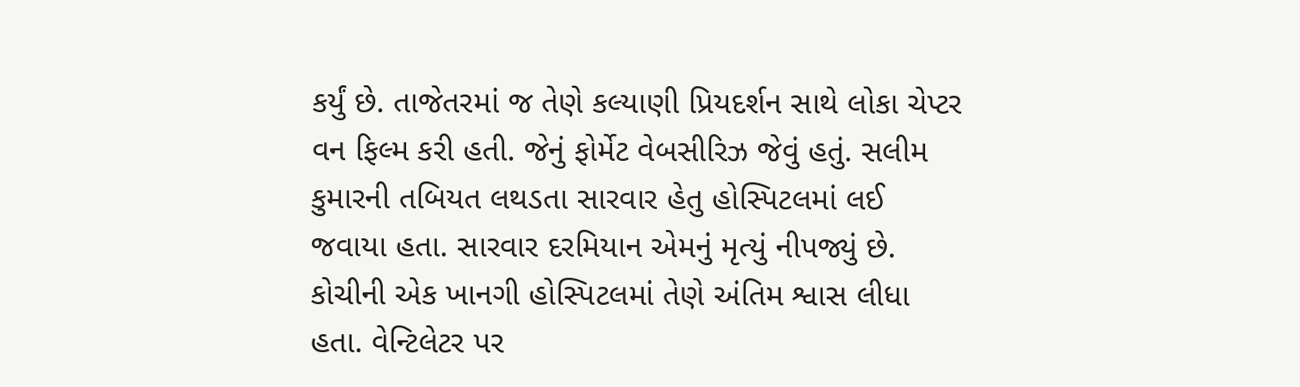કર્યું છે. તાજેતરમાં જ તેણે કલ્યાણી પ્રિયદર્શન સાથે લોકા ચેપ્ટર વન ફિલ્મ કરી હતી. જેનું ફોર્મેટ વેબસીરિઝ જેવું હતું. સલીમ કુમારની તબિયત લથડતા સારવાર હેતુ હોસ્પિટલમાં લઈ જવાયા હતા. સારવાર દરમિયાન એમનું મૃત્યું નીપજ્યું છે.
કોચીની એક ખાનગી હોસ્પિટલમાં તેણે અંતિમ શ્વાસ લીધા હતા. વેન્ટિલેટર પર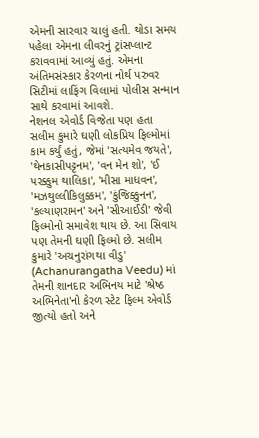એમની સારવાર ચાલું હતી. થોડા સમય પહેલા એમના લીવરનું ટ્રાંસપ્લાન્ટ કરાવવામાં આવ્યું હતું. એમના અંતિમસંસ્કાર કેરળના નોર્થ પરુવર સિટીમાં લાફિંગ વિલામાં પોલીસ સન્માન સાથે કરવામાં આવશે.
નેશનલ એવોર્ડ વિજેતા પણ હતા
સલીમ કુમારે ઘણી લોકપ્રિય ફિલ્મોમાં કામ કર્યું હતું, જેમાં 'સત્યમેવ જયતે', 'થેનકાસીપટ્ટનમ', 'વન મેન શો', 'ઈ પરક્કુમ થાલિકા', 'મીસા માધવન', 'મઝથુલ્લીકિલુક્કમ', 'કુંજિક્કુનન', 'કલ્યાણરામન' અને 'સીઆઈડી' જેવી ફિલ્મોનો સમાવેશ થાય છે. આ સિવાય પણ તેમની ઘણી ફિલ્મો છે. સલીમ કુમારે 'અચનુરાંગથા વીડુ' (Achanurangatha Veedu) માં તેમની શાનદાર અભિનય માટે 'શ્રેષ્ઠ અભિનેતા'નો કેરળ સ્ટેટ ફિલ્મ એવોર્ડ જીત્યો હતો અને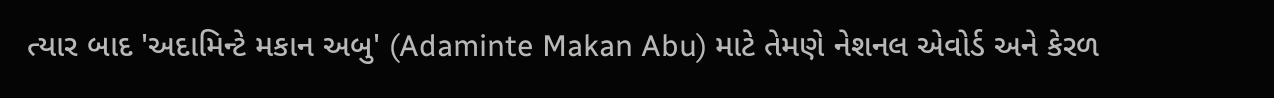ત્યાર બાદ 'અદામિન્ટે મકાન અબુ' (Adaminte Makan Abu) માટે તેમણે નેશનલ એવોર્ડ અને કેરળ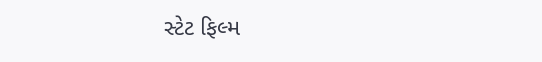સ્ટેટ ફિલ્મ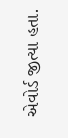એવોર્ડ જીત્યા હતા.